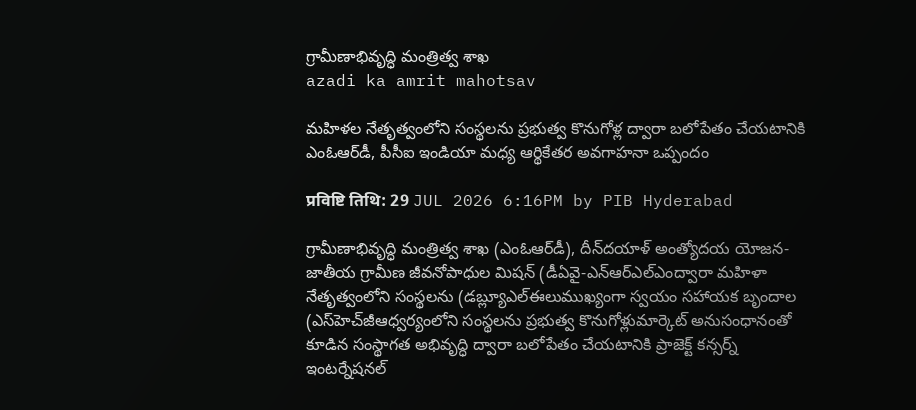గ్రామీణాభివృద్ధి మంత్రిత్వ శాఖ
azadi ka amrit mahotsav

మహిళల నేతృత్వంలోని సంస్థలను ప్రభుత్వ కొనుగోళ్ల ద్వారా బలోపేతం చేయటానికి ఎంఓఆర్‌డీ, పీసీఐ ఇండియా మధ్య ఆర్థికేతర అవగాహనా ఒప్పందం

प्रविष्टि तिथि: 29 JUL 2026 6:16PM by PIB Hyderabad

గ్రామీణాభివృద్ధి మంత్రిత్వ శాఖ (ఎంఓఆర్‌డీ), దీన్‌దయాళ్ అంత్యోదయ యోజన-జాతీయ గ్రామీణ జీవనోపాధుల మిషన్ (డీఏవై-ఎన్ఆర్ఎల్ఎంద్వారా మహిళా నేతృత్వంలోని సంస్థలను (డబ్ల్యూఎల్ఈలుముఖ్యంగా స్వయం సహాయక బృందాల (ఎస్‌హెచ్‌జీఆధ్వర్యంలోని సంస్థలను ప్రభుత్వ కొనుగోళ్లుమార్కెట్ అనుసంధానంతో కూడిన సంస్థాగత అభివృద్ధి ద్వారా బలోపేతం చేయటానికి ప్రాజెక్ట్ కన్సర్న్ ఇంటర్నేషనల్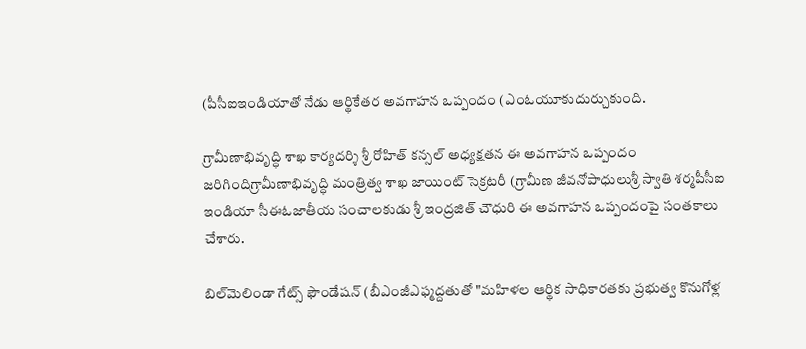(పీసీఐఇండియాతో నేడు ఆర్థికేతర అవగాహన ఒప్పందం (ఎంఓయూకుదుర్చుకుంది.

గ్రామీణాభివృద్ధి శాఖ కార్యదర్శి శ్రీ రోహిత్ కన్సల్ అధ్యక్షతన ఈ అవగాహన ఒప్పందం జరిగిందిగ్రామీణాభివృద్ధి మంత్రిత్వ శాఖ జాయింట్ సెక్రటరీ (గ్రామీణ జీవనోపాధులుశ్రీ స్వాతి శర్మపీసీఐ ఇండియా సీఈఓజాతీయ సంచాలకుడు శ్రీ ఇంద్రజిత్ చౌధురి ఈ అవగాహన ఒప్పందంపై సంతకాలు చేశారు.

బిల్‌మెలిండా గేట్స్ ఫౌండేషన్ (బీఎంజీఎఫ్మద్దతుతో "మహిళల ఆర్థిక సాధికారతకు ప్రభుత్వ కొనుగోళ్ల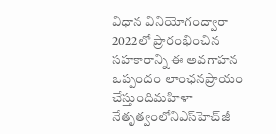విధాన వినియోగంద్వారా 2022లో ప్రారంభించిన సహకారాన్ని ఈ అవగాహన ఒప్పందం లాంఛనప్రాయం చేస్తుందిమహిళా నేతృత్వంలోనిఎస్‌హెచ్‌జీ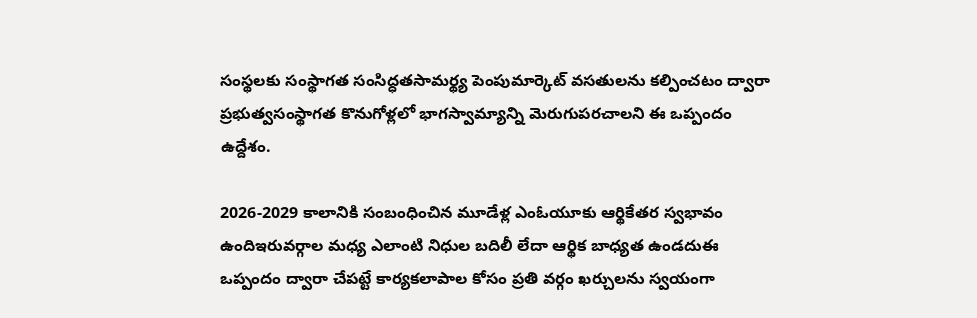సంస్థలకు సంస్థాగత సంసిద్ధతసామర్థ్య పెంపుమార్కెట్ వసతులను కల్పించటం ద్వారా ప్రభుత్వసంస్థాగత కొనుగోళ్లలో భాగస్వామ్యాన్ని మెరుగుపరచాలని ఈ ఒప్పందం ఉద్దేశం.

2026-2029 కాలానికి సంబంధించిన మూడేళ్ల ఎంఓయూకు ఆర్థికేతర స్వభావం ఉందిఇరువర్గాల మధ్య ఎలాంటి నిధుల బదిలీ లేదా ఆర్థిక బాధ్యత ఉండదుఈ ఒప్పందం ద్వారా చేపట్టే కార్యకలాపాల కోసం ప్రతి వర్గం ఖర్చులను స్వయంగా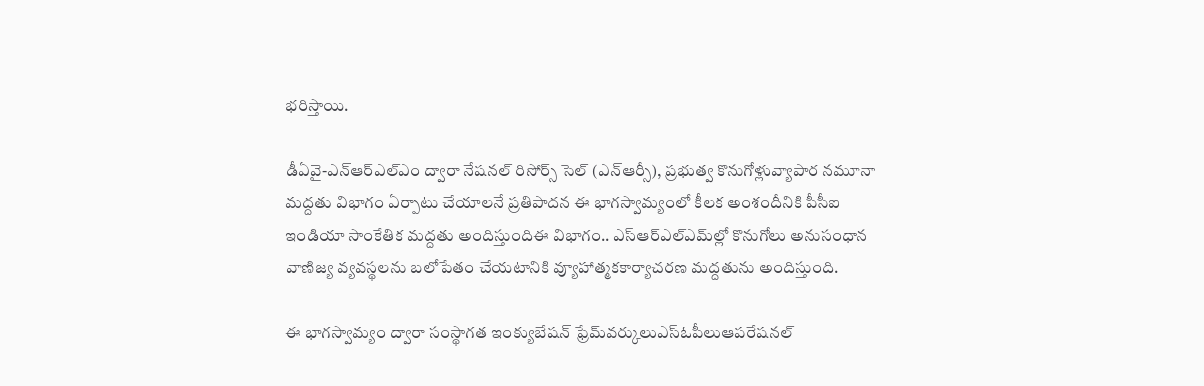భరిస్తాయి.

డీఏవై-ఎన్ఆర్ఎల్ఎం ద్వారా నేషనల్ రిసోర్స్ సెల్ (ఎన్ఆర్సీ), ప్రభుత్వ కొనుగోళ్లువ్యాపార నమూనా మద్దతు విభాగం ఏర్పాటు చేయాలనే ప్రతిపాదన ఈ భాగస్వామ్యంలో కీలక అంశందీనికి పీసీఐ ఇండియా సాంకేతిక మద్దతు అందిస్తుందిఈ విభాగం.. ఎస్‌ఆర్‌ఎల్‌ఎమ్‌ల్లో కొనుగోలు అనుసంధాన వాణిజ్య వ్యవస్థలను బలోపేతం చేయటానికి వ్యూహాత్మకకార్యాచరణ మద్దతును అందిస్తుంది.

ఈ భాగస్వామ్యం ద్వారా సంస్థాగత ఇంక్యుబేషన్ ఫ్రేమ్‌వర్కులుఎస్‌ఓపీలుఆపరేషనల్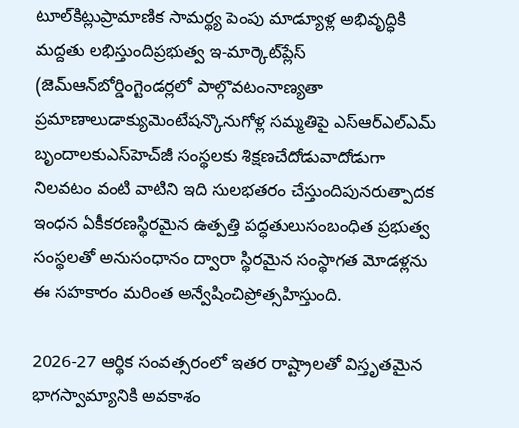టూల్‌కిట్లుప్రామాణిక సామర్థ్య పెంపు మాడ్యూళ్ల అభివృద్ధికి మద్దతు లభిస్తుందిప్రభుత్వ ఇ-మార్కెట్‌ప్లేస్ (జెమ్ఆన్‌బోర్డింగ్టెండర్లలో పాల్గొవటంనాణ్యతా ప్రమాణాలుడాక్యుమెంటేషన్కొనుగోళ్ల సమ్మతిపై ఎస్‌ఆర్‌ఎల్‌ఎమ్‌ బృందాలకుఎస్‌హెచ్‌జీ సంస్థలకు శిక్షణచేదోడువాదోడుగా నిలవటం వంటి వాటిని ఇది సులభతరం చేస్తుందిపునరుత్పాదక ఇంధన ఏకీకరణస్థిరమైన ఉత్పత్తి పద్ధతులుసంబంధిత ప్రభుత్వ సంస్థలతో అనుసంధానం ద్వారా స్థిరమైన సంస్థాగత మోడళ్లను ఈ సహకారం మరింత అన్వేషించిప్రోత్సహిస్తుంది.

2026-27 ఆర్థిక సంవత్సరంలో ఇతర రాష్ట్రాలతో విస్తృతమైన భాగస్వామ్యానికి అవకాశం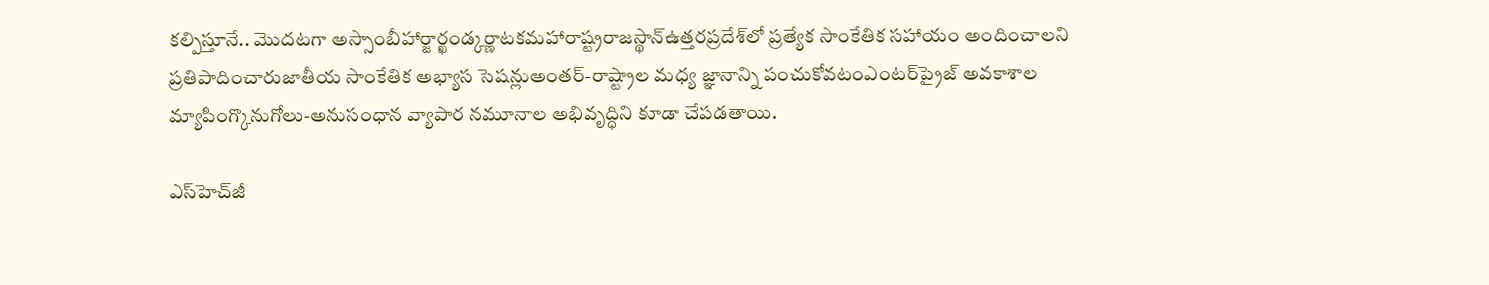కల్పిస్తూనే.. మొదటగా అస్సాంబీహార్జార్ఖండ్కర్ణాటకమహారాష్ట్రరాజస్థాన్ఉత్తరప్రదేశ్‌లో ప్రత్యేక సాంకేతిక సహాయం అందించాలని ప్రతిపాదించారుజాతీయ సాంకేతిక అభ్యాస సెషన్లుఅంతర్-రాష్ట్రాల మధ్య జ్ఞానాన్ని పంచుకోవటంఎంటర్‌ప్రైజ్ అవకాశాల మ్యాపింగ్కొనుగోలు-అనుసంధాన వ్యాపార నమూనాల అభివృద్ధిని కూడా చేపడతాయి.

ఎస్‌హెచ్‌జీ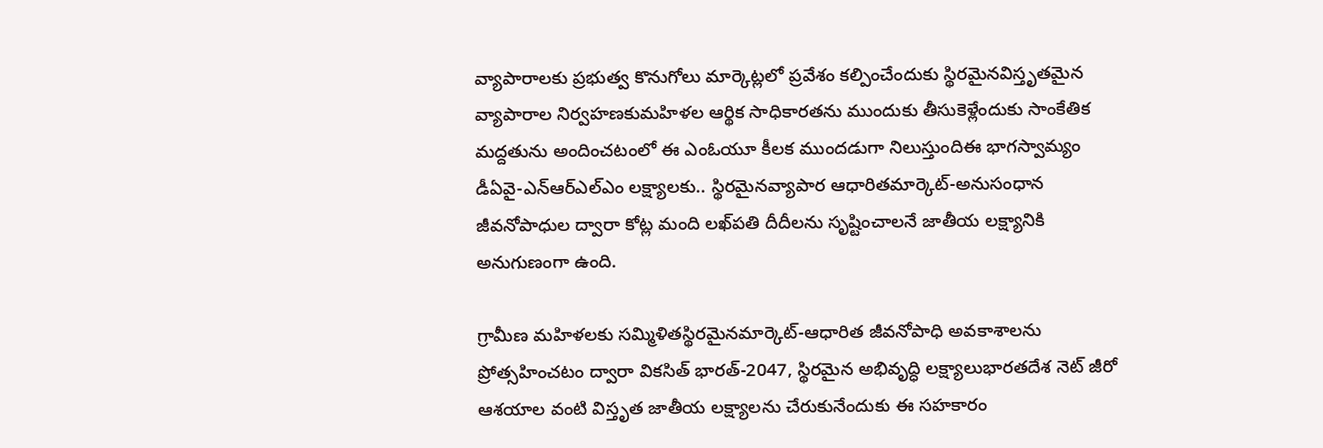వ్యాపారాలకు ప్రభుత్వ కొనుగోలు మార్కెట్లలో ప్రవేశం కల్పించేందుకు స్థిరమైనవిస్తృతమైన వ్యాపారాల నిర్వహణకుమహిళల ఆర్థిక సాధికారతను ముందుకు తీసుకెళ్లేందుకు సాంకేతిక మద్దతును అందించటంలో ఈ ఎంఓయూ కీలక ముందడుగా నిలుస్తుందిఈ భాగస్వామ్యం డీఏవై-ఎన్‌ఆర్‌ఎల్‌ఎం లక్ష్యాలకు.. స్థిరమైనవ్యాపార ఆధారితమార్కెట్-అనుసంధాన జీవనోపాధుల ద్వారా కోట్ల మంది లఖ్‌పతి దీదీలను సృష్టించాలనే జాతీయ లక్ష్యానికి అనుగుణంగా ఉంది.

గ్రామీణ మహిళలకు సమ్మిళితస్థిరమైనమార్కెట్-ఆధారిత జీవనోపాధి అవకాశాలను ప్రోత్సహించటం ద్వారా వికసిత్ భారత్-2047, స్థిరమైన అభివృద్ధి లక్ష్యాలుభారతదేశ నెట్ జీరో ఆశయాల వంటి విస్తృత జాతీయ లక్ష్యాలను చేరుకునేందుకు ఈ సహకారం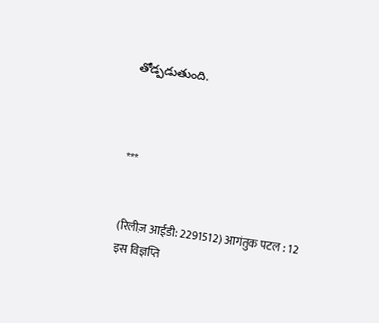తోడ్పడుతుంది.



***


(रिलीज़ आईडी: 2291512) आगंतुक पटल : 12
इस विज्ञप्ति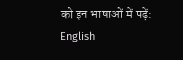को इन भाषाओं में पढ़ें: English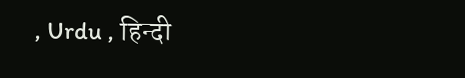, Urdu , हिन्दी